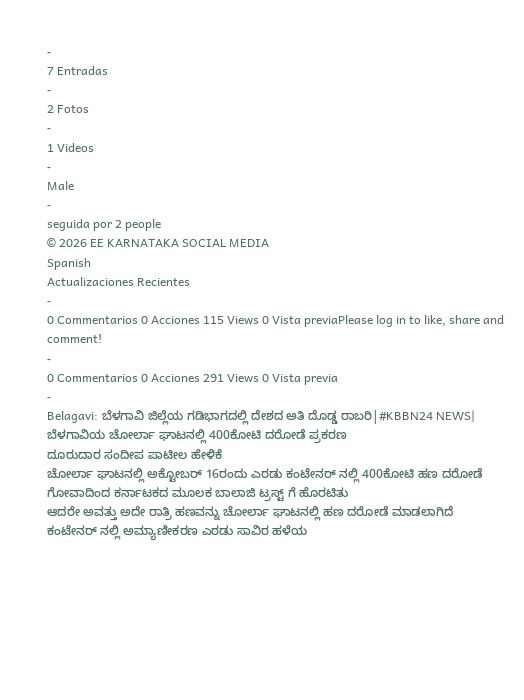-
7 Entradas
-
2 Fotos
-
1 Videos
-
Male
-
seguida por 2 people
© 2026 EE KARNATAKA SOCIAL MEDIA
Spanish
Actualizaciones Recientes
-
0 Commentarios 0 Acciones 115 Views 0 Vista previaPlease log in to like, share and comment!
-
0 Commentarios 0 Acciones 291 Views 0 Vista previa
-
Belagavi: ಬೆಳಗಾವಿ ಜಿಲ್ಲೆಯ ಗಡಿಭಾಗದಲ್ಲಿ ದೇಶದ ಅತಿ ದೊಡ್ಡ ರಾಬರಿ|#KBBN24 NEWS|
ಬೆಳಗಾವಿಯ ಚೋರ್ಲಾ ಘಾಟನಲ್ಲಿ 400ಕೋಟಿ ದರೋಡೆ ಪ್ರಕರಣ
ದೂರುದಾರ ಸಂದೀಪ ಪಾಟೀಲ ಹೇಳಿಕೆ
ಚೋರ್ಲಾ ಘಾಟನಲ್ಲಿ ಅಕ್ಟೋಬರ್ 16ರಂದು ಎರಡು ಕಂಟೇನರ್ ನಲ್ಲಿ 400ಕೋಟಿ ಹಣ ದರೋಡೆ
ಗೋವಾದಿಂದ ಕರ್ನಾಟಕದ ಮೂಲಕ ಬಾಲಾಜಿ ಟ್ರಸ್ಟ್ ಗೆ ಹೊರಟಿತು
ಆದರೇ ಅವತ್ತು ಅದೇ ರಾತ್ರಿ ಹಣವನ್ನು ಚೋರ್ಲಾ ಘಾಟನಲ್ಲಿ ಹಣ ದರೋಡೆ ಮಾಡಲಾಗಿದೆ
ಕಂಟೇನರ್ ನಲ್ಲಿ ಅಮ್ಯಾಣೀಕರಣ ಎರಡು ಸಾವಿರ ಹಳೆಯ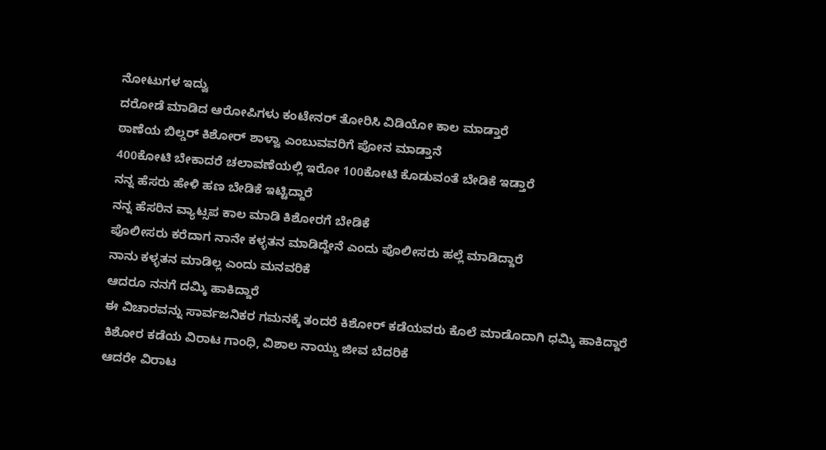ನೋಟುಗಳ ಇದ್ವು
ದರೋಡೆ ಮಾಡಿದ ಆರೋಪಿಗಳು ಕಂಟೇನರ್ ತೋರಿಸಿ ವಿಡಿಯೋ ಕಾಲ ಮಾಡ್ತಾರೆ
ಠಾಣೆಯ ಬಿಲ್ಡರ್ ಕಿಶೋರ್ ಶಾಳ್ವಾ ಎಂಬುವವರಿಗೆ ಪೋನ ಮಾಡ್ತಾನೆ
400ಕೋಟಿ ಬೇಕಾದರೆ ಚಲಾವಣೆಯಲ್ಲಿ ಇರೋ 100ಕೋಟಿ ಕೊಡುವಂತೆ ಬೇಡಿಕೆ ಇಡ್ತಾರೆ
ನನ್ನ ಹೆಸರು ಹೇಳಿ ಹಣ ಬೇಡಿಕೆ ಇಟ್ಟಿದ್ದಾರೆ
ನನ್ನ ಹೆಸರಿನ ವ್ಯಾಟ್ಸಪ ಕಾಲ ಮಾಡಿ ಕಿಶೋರಗೆ ಬೇಡಿಕೆ
ಪೊಲೀಸರು ಕರೆದಾಗ ನಾನೇ ಕಳ್ಳತನ ಮಾಡಿದ್ದೇನೆ ಎಂದು ಪೊಲೀಸರು ಹಲ್ಲೆ ಮಾಡಿದ್ದಾರೆ
ನಾನು ಕಳ್ಳತನ ಮಾಡಿಲ್ಲ ಎಂದು ಮನವರಿಕೆ
ಆದರೂ ನನಗೆ ದಮ್ಕಿ ಹಾಕಿದ್ದಾರೆ
ಈ ವಿಚಾರವನ್ನು ಸಾರ್ವಜನಿಕರ ಗಮನಕ್ಕೆ ತಂದರೆ ಕಿಶೋರ್ ಕಡೆಯವರು ಕೊಲೆ ಮಾಡೊದಾಗಿ ಧಮ್ಕಿ ಹಾಕಿದ್ದಾರೆ
ಕಿಶೋರ ಕಡೆಯ ವಿರಾಟ ಗಾಂಧಿ, ವಿಶಾಲ ನಾಯ್ಡು ಜೀವ ಬೆದರಿಕೆ
ಆದರೇ ವಿರಾಟ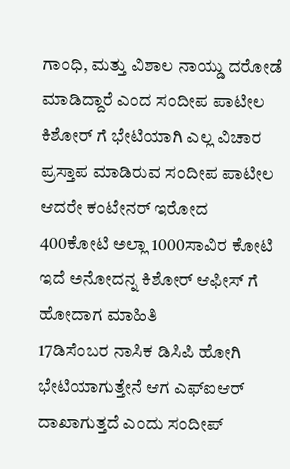ಗಾಂಧಿ, ಮತ್ತು ವಿಶಾಲ ನಾಯ್ಡು ದರೋಡೆ ಮಾಡಿದ್ದಾರೆ ಎಂದ ಸಂದೀಪ ಪಾಟೀಲ
ಕಿಶೋರ್ ಗೆ ಭೇಟಿಯಾಗಿ ಎಲ್ಲ ವಿಚಾರ ಪ್ರಸ್ತಾಪ ಮಾಡಿರುವ ಸಂದೀಪ ಪಾಟೀಲ
ಆದರೇ ಕಂಟೇನರ್ ಇರೋದ 400ಕೋಟಿ ಅಲ್ಲಾ 1000ಸಾವಿರ ಕೋಟಿ ಇದೆ ಅನೋದನ್ನ ಕಿಶೋರ್ ಆಫೀಸ್ ಗೆ ಹೋದಾಗ ಮಾಹಿತಿ
17ಡಿಸೆಂಬರ ನಾಸಿಕ ಡಿಸಿಪಿ ಹೋಗಿ ಭೇಟಿಯಾಗುತ್ತೇನೆ ಆಗ ಎಫ್ಐಆರ್ ದಾಖಾಗುತ್ತದೆ ಎಂದು ಸಂದೀಪ್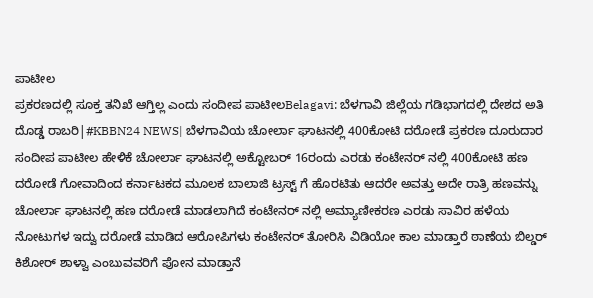ಪಾಟೀಲ
ಪ್ರಕರಣದಲ್ಲಿ ಸೂಕ್ತ ತನಿಖೆ ಆಗ್ತಿಲ್ಲ ಎಂದು ಸಂದೀಪ ಪಾಟೀಲBelagavi: ಬೆಳಗಾವಿ ಜಿಲ್ಲೆಯ ಗಡಿಭಾಗದಲ್ಲಿ ದೇಶದ ಅತಿ ದೊಡ್ಡ ರಾಬರಿ|#KBBN24 NEWS| ಬೆಳಗಾವಿಯ ಚೋರ್ಲಾ ಘಾಟನಲ್ಲಿ 400ಕೋಟಿ ದರೋಡೆ ಪ್ರಕರಣ ದೂರುದಾರ ಸಂದೀಪ ಪಾಟೀಲ ಹೇಳಿಕೆ ಚೋರ್ಲಾ ಘಾಟನಲ್ಲಿ ಅಕ್ಟೋಬರ್ 16ರಂದು ಎರಡು ಕಂಟೇನರ್ ನಲ್ಲಿ 400ಕೋಟಿ ಹಣ ದರೋಡೆ ಗೋವಾದಿಂದ ಕರ್ನಾಟಕದ ಮೂಲಕ ಬಾಲಾಜಿ ಟ್ರಸ್ಟ್ ಗೆ ಹೊರಟಿತು ಆದರೇ ಅವತ್ತು ಅದೇ ರಾತ್ರಿ ಹಣವನ್ನು ಚೋರ್ಲಾ ಘಾಟನಲ್ಲಿ ಹಣ ದರೋಡೆ ಮಾಡಲಾಗಿದೆ ಕಂಟೇನರ್ ನಲ್ಲಿ ಅಮ್ಯಾಣೀಕರಣ ಎರಡು ಸಾವಿರ ಹಳೆಯ ನೋಟುಗಳ ಇದ್ವು ದರೋಡೆ ಮಾಡಿದ ಆರೋಪಿಗಳು ಕಂಟೇನರ್ ತೋರಿಸಿ ವಿಡಿಯೋ ಕಾಲ ಮಾಡ್ತಾರೆ ಠಾಣೆಯ ಬಿಲ್ಡರ್ ಕಿಶೋರ್ ಶಾಳ್ವಾ ಎಂಬುವವರಿಗೆ ಪೋನ ಮಾಡ್ತಾನೆ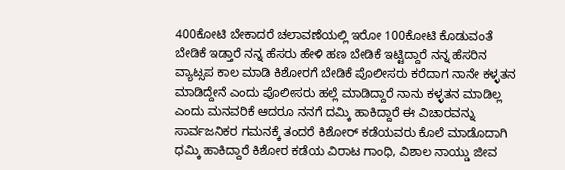400ಕೋಟಿ ಬೇಕಾದರೆ ಚಲಾವಣೆಯಲ್ಲಿ ಇರೋ 100ಕೋಟಿ ಕೊಡುವಂತೆ ಬೇಡಿಕೆ ಇಡ್ತಾರೆ ನನ್ನ ಹೆಸರು ಹೇಳಿ ಹಣ ಬೇಡಿಕೆ ಇಟ್ಟಿದ್ದಾರೆ ನನ್ನ ಹೆಸರಿನ ವ್ಯಾಟ್ಸಪ ಕಾಲ ಮಾಡಿ ಕಿಶೋರಗೆ ಬೇಡಿಕೆ ಪೊಲೀಸರು ಕರೆದಾಗ ನಾನೇ ಕಳ್ಳತನ ಮಾಡಿದ್ದೇನೆ ಎಂದು ಪೊಲೀಸರು ಹಲ್ಲೆ ಮಾಡಿದ್ದಾರೆ ನಾನು ಕಳ್ಳತನ ಮಾಡಿಲ್ಲ ಎಂದು ಮನವರಿಕೆ ಆದರೂ ನನಗೆ ದಮ್ಕಿ ಹಾಕಿದ್ದಾರೆ ಈ ವಿಚಾರವನ್ನು ಸಾರ್ವಜನಿಕರ ಗಮನಕ್ಕೆ ತಂದರೆ ಕಿಶೋರ್ ಕಡೆಯವರು ಕೊಲೆ ಮಾಡೊದಾಗಿ ಧಮ್ಕಿ ಹಾಕಿದ್ದಾರೆ ಕಿಶೋರ ಕಡೆಯ ವಿರಾಟ ಗಾಂಧಿ, ವಿಶಾಲ ನಾಯ್ಡು ಜೀವ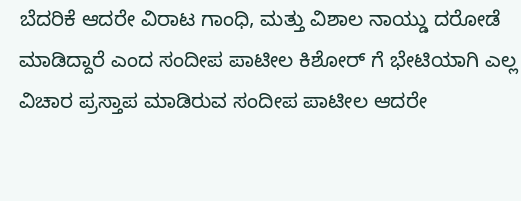ಬೆದರಿಕೆ ಆದರೇ ವಿರಾಟ ಗಾಂಧಿ, ಮತ್ತು ವಿಶಾಲ ನಾಯ್ಡು ದರೋಡೆ ಮಾಡಿದ್ದಾರೆ ಎಂದ ಸಂದೀಪ ಪಾಟೀಲ ಕಿಶೋರ್ ಗೆ ಭೇಟಿಯಾಗಿ ಎಲ್ಲ ವಿಚಾರ ಪ್ರಸ್ತಾಪ ಮಾಡಿರುವ ಸಂದೀಪ ಪಾಟೀಲ ಆದರೇ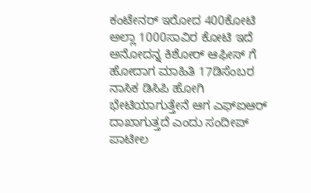ಕಂಟೇನರ್ ಇರೋದ 400ಕೋಟಿ ಅಲ್ಲಾ 1000ಸಾವಿರ ಕೋಟಿ ಇದೆ ಅನೋದನ್ನ ಕಿಶೋರ್ ಆಫೀಸ್ ಗೆ ಹೋದಾಗ ಮಾಹಿತಿ 17ಡಿಸೆಂಬರ ನಾಸಿಕ ಡಿಸಿಪಿ ಹೋಗಿ ಭೇಟಿಯಾಗುತ್ತೇನೆ ಆಗ ಎಫ್ಐಆರ್ ದಾಖಾಗುತ್ತದೆ ಎಂದು ಸಂದೀಪ್ ಪಾಟೀಲ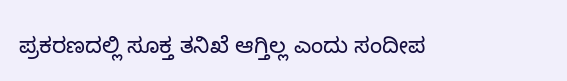ಪ್ರಕರಣದಲ್ಲಿ ಸೂಕ್ತ ತನಿಖೆ ಆಗ್ತಿಲ್ಲ ಎಂದು ಸಂದೀಪ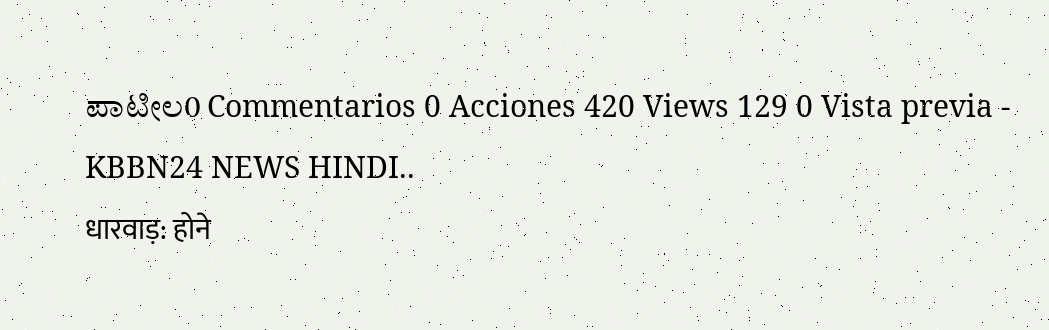ಪಾಟೀಲ0 Commentarios 0 Acciones 420 Views 129 0 Vista previa -
KBBN24 NEWS HINDI..
धारवाड़: होने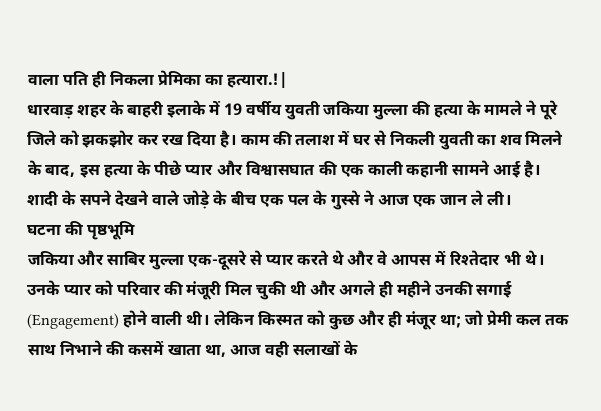वाला पति ही निकला प्रेमिका का हत्यारा.!|
धारवाड़ शहर के बाहरी इलाके में 19 वर्षीय युवती जकिया मुल्ला की हत्या के मामले ने पूरे जिले को झकझोर कर रख दिया है। काम की तलाश में घर से निकली युवती का शव मिलने के बाद, इस हत्या के पीछे प्यार और विश्वासघात की एक काली कहानी सामने आई है। शादी के सपने देखने वाले जोड़े के बीच एक पल के गुस्से ने आज एक जान ले ली।
घटना की पृष्ठभूमि
जकिया और साबिर मुल्ला एक-दूसरे से प्यार करते थे और वे आपस में रिश्तेदार भी थे। उनके प्यार को परिवार की मंजूरी मिल चुकी थी और अगले ही महीने उनकी सगाई (Engagement) होने वाली थी। लेकिन किस्मत को कुछ और ही मंजूर था; जो प्रेमी कल तक साथ निभाने की कसमें खाता था, आज वही सलाखों के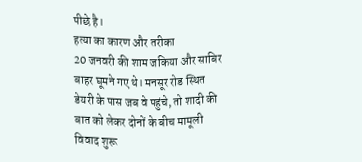पीछे है।
हत्या का कारण और तरीका
20 जनवरी की शाम जकिया और साबिर बाहर घूमने गए थे। मनसूर रोड स्थित डेयरी के पास जब वे पहुंचे, तो शादी की बात को लेकर दोनों के बीच मामूली विवाद शुरू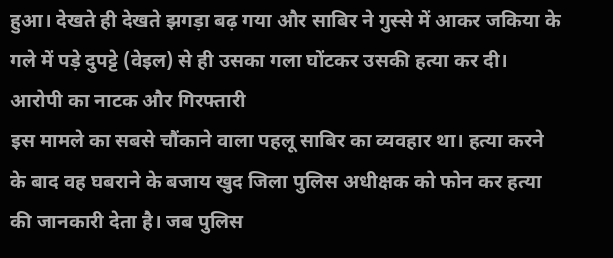हुआ। देखते ही देखते झगड़ा बढ़ गया और साबिर ने गुस्से में आकर जकिया के गले में पड़े दुपट्टे (वेइल) से ही उसका गला घोंटकर उसकी हत्या कर दी।
आरोपी का नाटक और गिरफ्तारी
इस मामले का सबसे चौंकाने वाला पहलू साबिर का व्यवहार था। हत्या करने के बाद वह घबराने के बजाय खुद जिला पुलिस अधीक्षक को फोन कर हत्या की जानकारी देता है। जब पुलिस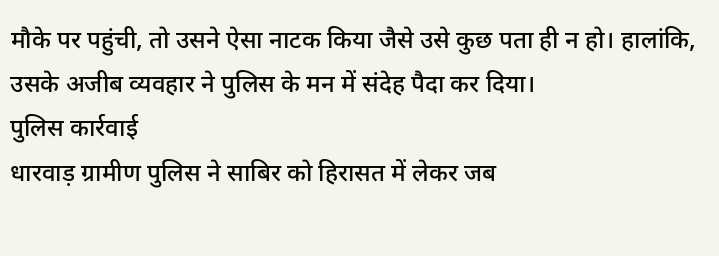मौके पर पहुंची, तो उसने ऐसा नाटक किया जैसे उसे कुछ पता ही न हो। हालांकि, उसके अजीब व्यवहार ने पुलिस के मन में संदेह पैदा कर दिया।
पुलिस कार्रवाई
धारवाड़ ग्रामीण पुलिस ने साबिर को हिरासत में लेकर जब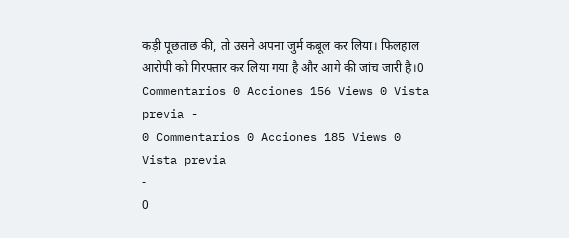कड़ी पूछताछ की, तो उसने अपना जुर्म कबूल कर लिया। फिलहाल आरोपी को गिरफ्तार कर लिया गया है और आगे की जांच जारी है।0 Commentarios 0 Acciones 156 Views 0 Vista previa -
0 Commentarios 0 Acciones 185 Views 0 Vista previa
-
0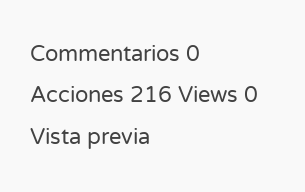Commentarios 0 Acciones 216 Views 0 Vista previa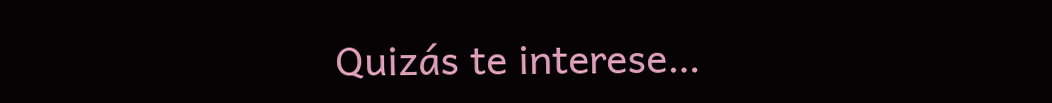Quizás te interese…